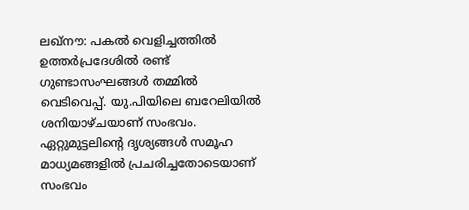ലഖ്നൗ: പകല്‍ വെളിച്ചത്തില്‍ ഉത്തര്‍പ്രദേശില്‍ രണ്ട് ഗുണ്ടാസംഘങ്ങള്‍ തമ്മില്‍ വെടിവെപ്പ്. യു.പിയിലെ ബറേലിയില്‍ ശനിയാഴ്ചയാണ് സംഭവം. ഏറ്റുമുട്ടലിന്റെ ദൃശ്യങ്ങള്‍ സമൂഹ മാധ്യമങ്ങളില്‍ പ്രചരിച്ചതോടെയാണ് സംഭവം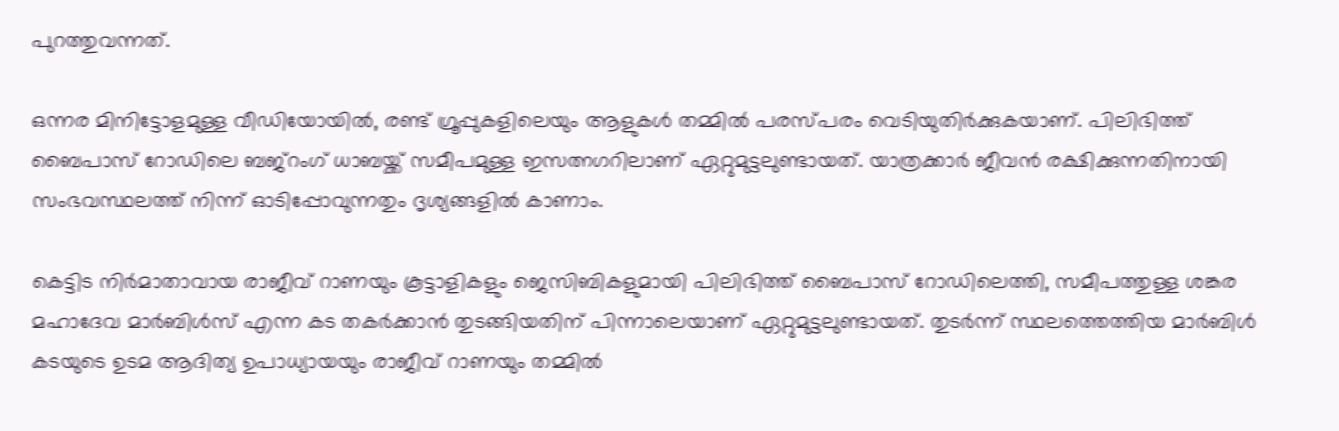പുറത്തുവന്നത്.

ഒന്നര മിനിട്ടോളമുള്ള വീഡിയോയില്‍, രണ്ട് ഗ്രൂപ്പുകളിലെയും ആളുകള്‍ തമ്മില്‍ പരസ്പരം വെടിയുതിര്‍ക്കുകയാണ്. പിലിഭിത്ത് ബൈപാസ് റോഡിലെ ബജ്റംഗ് ധാബയ്ക്ക് സമീപമുള്ള ഇസത്നഗറിലാണ് ഏറ്റുമുട്ടലുണ്ടായത്. യാത്രക്കാര്‍ ജീവന്‍ രക്ഷിക്കുന്നതിനായി സംഭവസ്ഥലത്ത് നിന്ന് ഓടിപ്പോവുന്നതും ദൃശ്യങ്ങളില്‍ കാണാം.

കെട്ടിട നിര്‍മാതാവായ രാജീവ് റാണയും കൂട്ടാളികളും ജെസിബികളുമായി പിലിഭിത്ത് ബൈപാസ് റോഡിലെത്തി, സമീപത്തുള്ള ശങ്കര മഹാദേവ മാര്‍ബിള്‍സ് എന്ന കട തകര്‍ക്കാന്‍ തുടങ്ങിയതിന് പിന്നാലെയാണ് ഏറ്റുമുട്ടലുണ്ടായത്. തുടര്‍ന്ന് സ്ഥലത്തെത്തിയ മാര്‍ബിള്‍ കടയുടെ ഉടമ ആദിത്യ ഉപാധ്യായയും രാജീവ് റാണയും തമ്മില്‍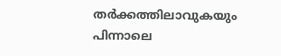തര്‍ക്കത്തിലാവുകയും പിന്നാലെ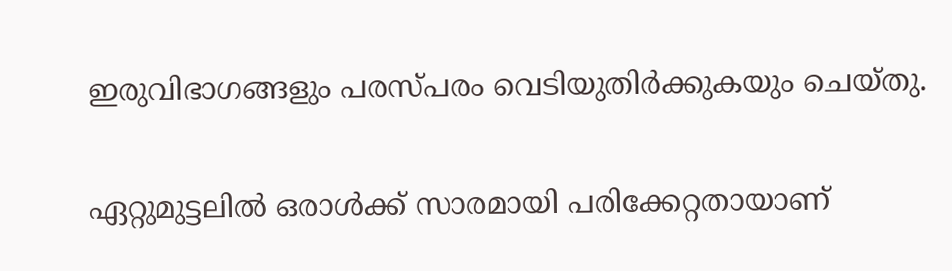ഇരുവിഭാഗങ്ങളും പരസ്പരം വെടിയുതിര്‍ക്കുകയും ചെയ്തു.

ഏറ്റുമുട്ടലില്‍ ഒരാള്‍ക്ക് സാരമായി പരിക്കേറ്റതായാണ്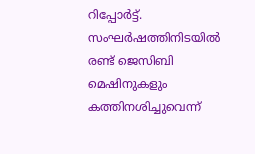റിപ്പോര്‍ട്ട്. സംഘര്‍ഷത്തിനിടയില്‍ രണ്ട് ജെസിബി മെഷിനുകളും കത്തിനശിച്ചുവെന്ന്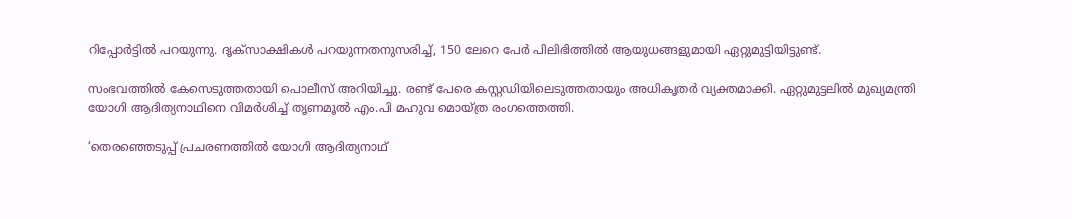റിപ്പോര്‍ട്ടില്‍ പറയുന്നു. ദൃക്സാക്ഷികള്‍ പറയുന്നതനുസരിച്ച്, 150 ലേറെ പേര്‍ പിലിഭിത്തില്‍ ആയുധങ്ങളുമായി ഏറ്റുമുട്ടിയിട്ടുണ്ട്.

സംഭവത്തില്‍ കേസെടുത്തതായി പൊലീസ് അറിയിച്ചു. രണ്ട് പേരെ കസ്റ്റഡിയിലെടുത്തതായും അധികൃതര്‍ വ്യക്തമാക്കി. ഏറ്റുമുട്ടലില്‍ മുഖ്യമന്ത്രി യോഗി ആദിത്യനാഥിനെ വിമര്‍ശിച്ച് തൃണമൂല്‍ എം.പി മഹുവ മൊയ്ത്ര രംഗത്തെത്തി.

‘തെരഞ്ഞെടുപ്പ് പ്രചരണത്തില്‍ യോഗി ആദിത്യനാഥ്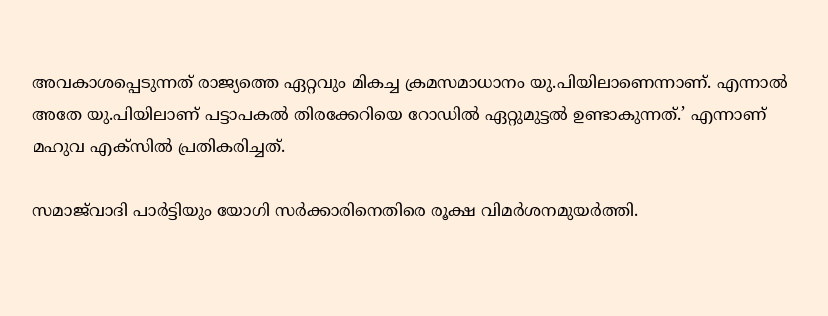അവകാശപ്പെടുന്നത് രാജ്യത്തെ ഏറ്റവും മികച്ച ക്രമസമാധാനം യു.പിയിലാണെന്നാണ്. എന്നാല്‍ അതേ യു.പിയിലാണ് പട്ടാപകല്‍ തിരക്കേറിയെ റോഡില്‍ ഏറ്റുമുട്ടല്‍ ഉണ്ടാകുന്നത്.’ എന്നാണ് മഹുവ എക്സില്‍ പ്രതികരിച്ചത്.

സമാജ്‌വാദി പാര്‍ട്ടിയും യോഗി സര്‍ക്കാരിനെതിരെ രൂക്ഷ വിമര്‍ശനമുയര്‍ത്തി.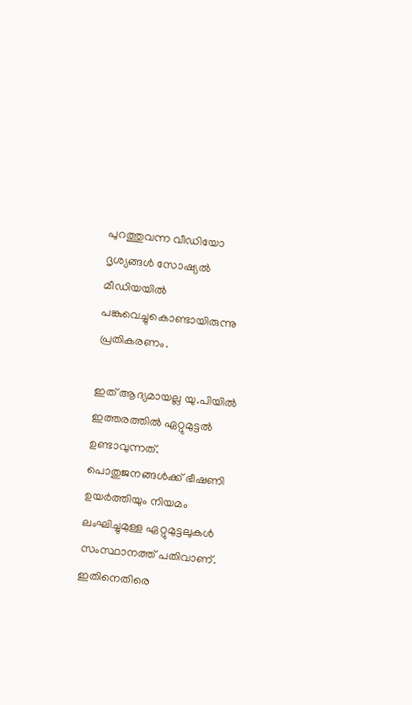പുറത്തുവന്ന വീഡിയോ ദൃശ്യങ്ങള്‍ സോഷ്യല്‍ മീഡിയയില്‍ പങ്കുവെച്ചുകൊണ്ടായിരുന്നു പ്രതികരണം.

ഇത് ആദ്യമായല്ല യു.പിയില്‍ ഇത്തരത്തില്‍ ഏറ്റുമുട്ടല്‍ ഉണ്ടാവുന്നത്. പൊതുജനങ്ങള്‍ക്ക് ഭീഷണി ഉയര്‍ത്തിയും നിയമം ലംഘിച്ചുമുള്ള ഏറ്റുമുട്ടലുകള്‍ സംസ്ഥാനത്ത് പതിവാണ്. ഇതിനെതിരെ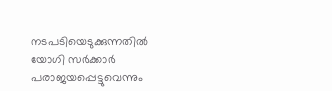നടപടിയെടുക്കുന്നതില്‍ യോഗി സര്‍ക്കാര്‍ പരാജയപ്പെട്ടുവെന്നും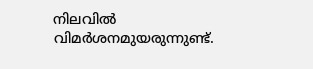നിലവില്‍ വിമര്‍ശനമുയരുന്നുണ്ട്.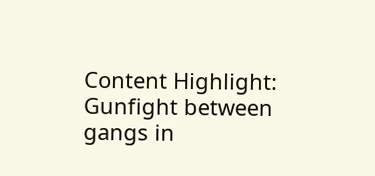Content Highlight: Gunfight between gangs in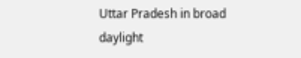Uttar Pradesh in broad daylight